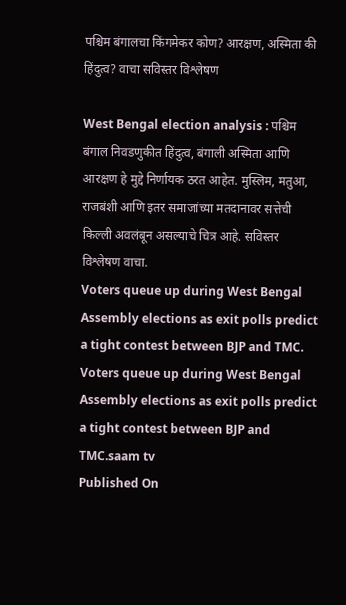पश्चिम बंगालचा किंगमेकर कोण? आरक्षण, अस्मिता की हिंदुत्व? वाचा सविस्तर विश्लेषण

West Bengal election analysis : पश्चिम बंगाल निवडणुकीत हिंदुत्व, बंगाली अस्मिता आणि आरक्षण हे मुद्दे निर्णायक ठरत आहेत. मुस्लिम, मतुआ, राजबंशी आणि इतर समाजांच्या मतदानावर सत्तेची किल्ली अवलंबून असल्याचे चित्र आहे. सविस्तर विश्लेषण वाचा.
Voters queue up during West Bengal Assembly elections as exit polls predict a tight contest between BJP and TMC.
Voters queue up during West Bengal Assembly elections as exit polls predict a tight contest between BJP and TMC.saam tv
Published On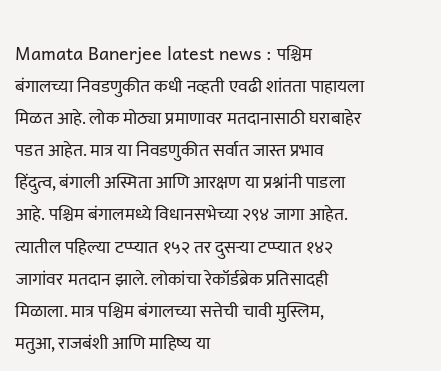Mamata Banerjee latest news : पश्चिम बंगालच्या निवडणुकीत कधी नव्हती एवढी शांतता पाहायला मिळत आहे. लोक मोठ्या प्रमाणावर मतदानासाठी घराबाहेर पडत आहेत. मात्र या निवडणुकीत सर्वात जास्त प्रभाव हिंदुत्व, बंगाली अस्मिता आणि आरक्षण या प्रश्नांनी पाडला आहे. पश्चिम बंगालमध्ये विधानसभेच्या २९४ जागा आहेत. त्यातील पहिल्या टप्प्यात १५२ तर दुसऱ्या टप्प्यात १४२ जागांवर मतदान झाले. लोकांचा रेकॉर्डब्रेक प्रतिसादही मिळाला. मात्र पश्चिम बंगालच्या सत्तेची चावी मुस्लिम, मतुआ, राजबंशी आणि माहिष्य या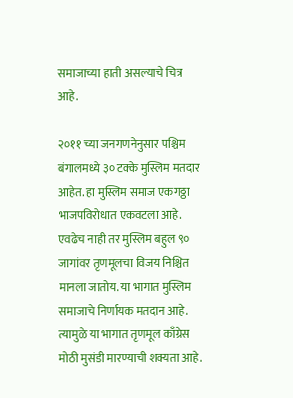समाजाच्या हाती असल्याचे चित्र आहे.

२०११ च्या जनगणनेनुसार पश्चिम बंगालमध्ये ३० टक्के मुस्लिम मतदार आहेत. हा मुस्लिम समाज एकगठ्ठा भाजपविरोधात एकवटला आहे. एवढेच नाही तर मुस्लिम बहुल ९० जागांवर तृणमूलचा विजय निश्चित मानला जातोय. या भागात मुस्लिम समाजाचे निर्णायक मतदान आहे. त्यामुळे या भागात तृणमूल काँग्रेस मोठी मुसंडी मारण्याची शक्यता आहे.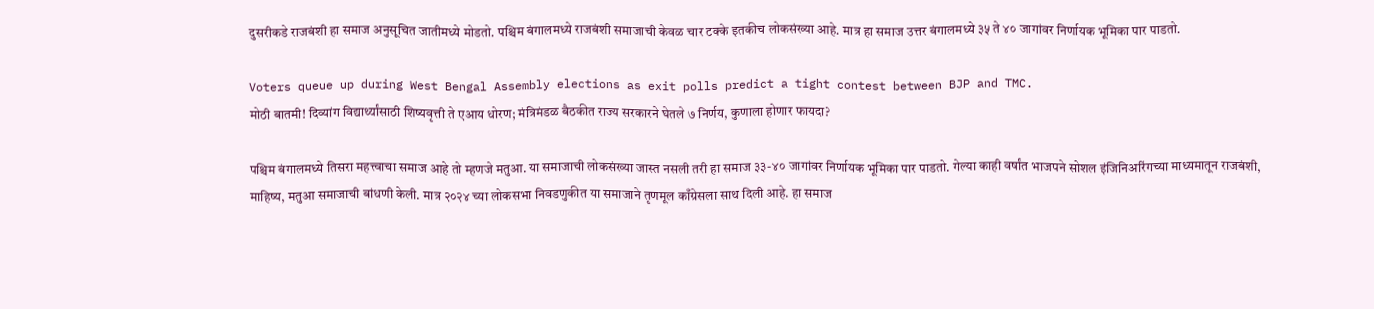दुसरीकडे राजबंशी हा समाज अनुसूचित जातीमध्ये मोडतो. पश्चिम बंगालमध्ये राजबंशी समाजाची केवळ चार टक्के इतकीच लोकसंख्या आहे. मात्र हा समाज उत्तर बंगालमध्ये ३५ ते ४० जागांवर निर्णायक भूमिका पार पाडतो.

Voters queue up during West Bengal Assembly elections as exit polls predict a tight contest between BJP and TMC.
मोठी बातमी! दिव्यांग विद्यार्थ्यांसाठी शिष्यवृत्ती ते एआय धोरण; मंत्रिमंडळ बैठकीत राज्य सरकारने घेतले ७ निर्णय, कुणाला होणार फायदा?

पश्चिम बंगालमध्ये तिसरा महत्त्वाचा समाज आहे तो म्हणजे मतुआ. या समाजाची लोकसंख्या जास्त नसली तरी हा समाज ३३-४० जागांवर निर्णायक भूमिका पार पाडतो. गेल्या काही वर्षांत भाजपने सोशल इंजिनिअरिंगच्या माध्यमातून राजबंशी, माहिष्य, मतुआ समाजाची बांधणी केली. मात्र २०२४ च्या लोकसभा निवडणुकीत या समाजाने तृणमूल काँग्रेसला साथ दिली आहे. हा समाज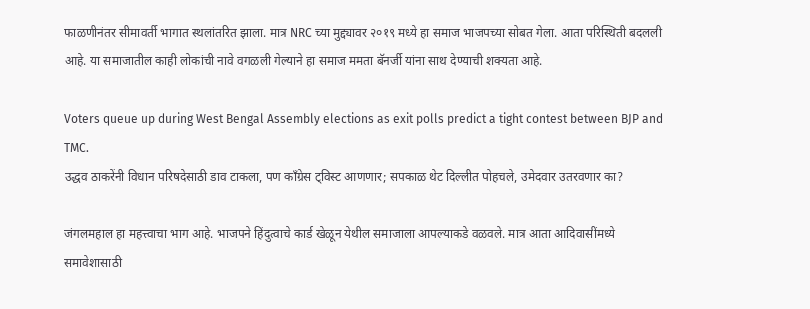फाळणीनंतर सीमावर्ती भागात स्थलांतरित झाला. मात्र NRC च्या मुद्द्यावर २०१९ मध्ये हा समाज भाजपच्या सोबत गेला. आता परिस्थिती बदलली आहे. या समाजातील काही लोकांची नावे वगळली गेल्याने हा समाज ममता बॅनर्जी यांना साथ देण्याची शक्यता आहे.

Voters queue up during West Bengal Assembly elections as exit polls predict a tight contest between BJP and TMC.
उद्धव ठाकरेंनी विधान परिषदेसाठी डाव टाकला, पण काँग्रेस ट्विस्ट आणणार; सपकाळ थेट दिल्लीत पोहचले, उमेदवार उतरवणार का?

जंगलमहाल हा महत्त्वाचा भाग आहे. भाजपने हिंदुत्वाचे कार्ड खेळून येथील समाजाला आपल्याकडे वळवले. मात्र आता आदिवासींमध्ये समावेशासाठी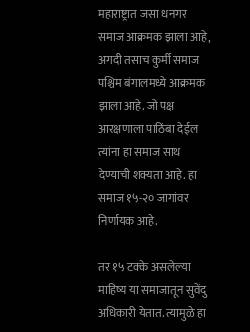महाराष्ट्रात जसा धनगर समाज आक्रमक झाला आहे, अगदी तसाच कुर्मी समाज पश्चिम बंगालमध्ये आक्रमक झाला आहे. जो पक्ष आरक्षणाला पाठिंबा देईल त्यांना हा समाज साथ देण्याची शक्यता आहे. हा समाज १५-२० जागांवर निर्णायक आहे.

तर १५ टक्के असलेल्या माहिष्य या समाजातून सुवेंदु अधिकारी येतात. त्यामुळे हा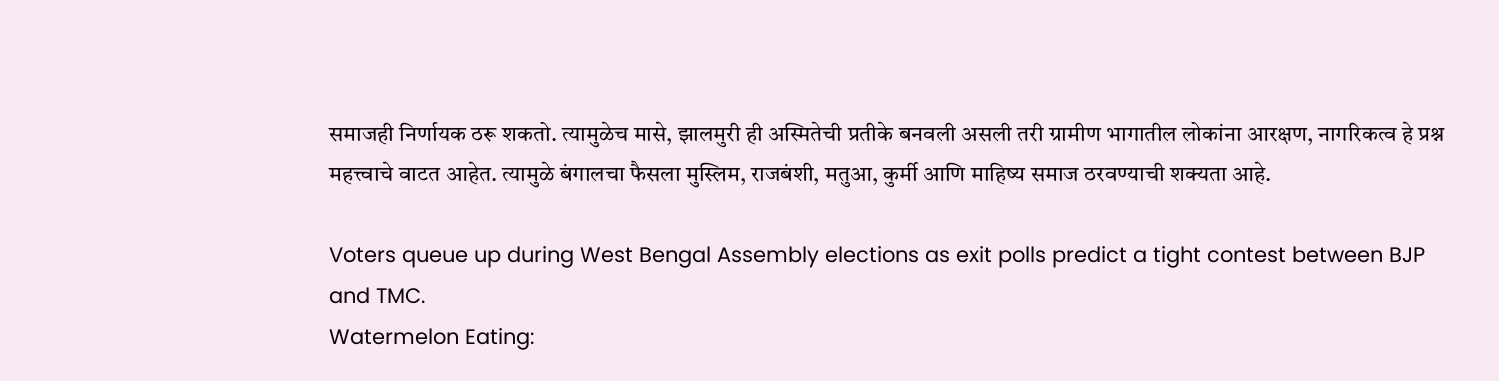समाजही निर्णायक ठरू शकतो. त्यामुळेच मासे, झालमुरी ही अस्मितेची प्रतीके बनवली असली तरी ग्रामीण भागातील लोकांना आरक्षण, नागरिकत्व हे प्रश्न महत्त्वाचे वाटत आहेत. त्यामुळे बंगालचा फैसला मुस्लिम, राजबंशी, मतुआ, कुर्मी आणि माहिष्य समाज ठरवण्याची शक्यता आहे.

Voters queue up during West Bengal Assembly elections as exit polls predict a tight contest between BJP and TMC.
Watermelon Eating: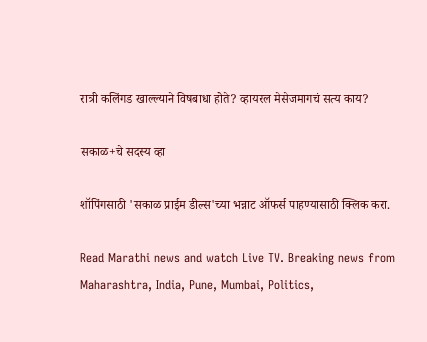रात्री कलिंगड खाल्ल्याने विषबाधा होते? व्हायरल मेसेजमागचं सत्य काय?

सकाळ+चे सदस्य व्हा

शॉपिंगसाठी 'सकाळ प्राईम डील्स'च्या भन्नाट ऑफर्स पाहण्यासाठी क्लिक करा.

Read Marathi news and watch Live TV. Breaking news from Maharashtra, India, Pune, Mumbai, Politics,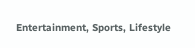Entertainment, Sports, Lifestyle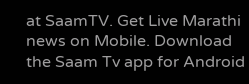at SaamTV. Get Live Marathi news on Mobile. Download the Saam Tv app for Android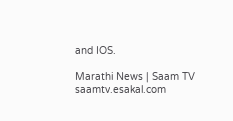and IOS.

Marathi News | Saam TV
saamtv.esakal.com